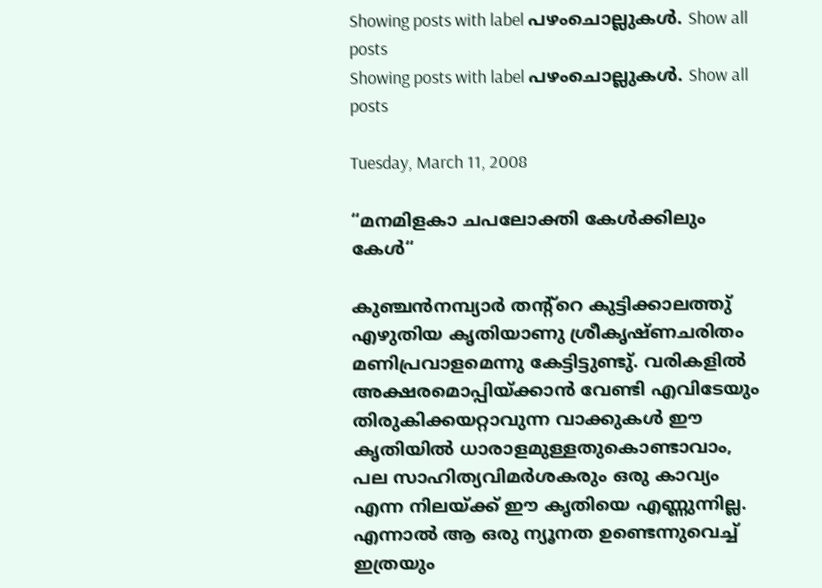Showing posts with label പഴംചൊല്ലുകള്‍. Show all posts
Showing posts with label പഴംചൊല്ലുകള്‍. Show all posts

Tuesday, March 11, 2008

“മനമിളകാ ചപലോക്തി കേള്‍ക്കിലും കേള്‍“

കുഞ്ചന്‍‌നമ്പ്യാര്‍ തന്റ്റെ കുട്ടിക്കാലത്തു് എഴുതിയ കൃതിയാണു ശ്രീകൃഷ്ണചരിതം മണിപ്രവാളമെന്നു കേട്ടിട്ടുണ്ടു്. വരികളില്‍ അക്ഷരമൊപ്പിയ്ക്കാന്‍ വേണ്ടി എവിടേയും തിരുകിക്കയറ്റാവുന്ന വാക്കുകള്‍ ഈ കൃതിയില്‍ ധാരാളമുള്ളതുകൊണ്ടാവാം, പല സാഹിത്യവിമര്‍ശകരും ഒരു കാവ്യം എന്ന നിലയ്ക്ക് ഈ കൃതിയെ എണ്ണുന്നില്ല. എന്നാല്‍ ആ ഒരു ന്യൂനത ഉണ്ടെന്നുവെച്ച് ഇത്രയും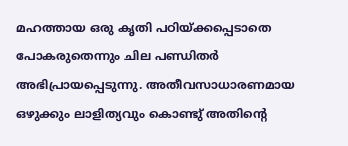മഹത്തായ ഒരു കൃതി പഠിയ്ക്കപ്പെടാതെ പോകരുതെന്നും ചില പണ്ഡിതര്‍ അഭിപ്രായപ്പെടുന്നു. അതീവസാധാരണമായ ഒഴുക്കും ലാളിത്യവും കൊണ്ടു് അതിന്റെ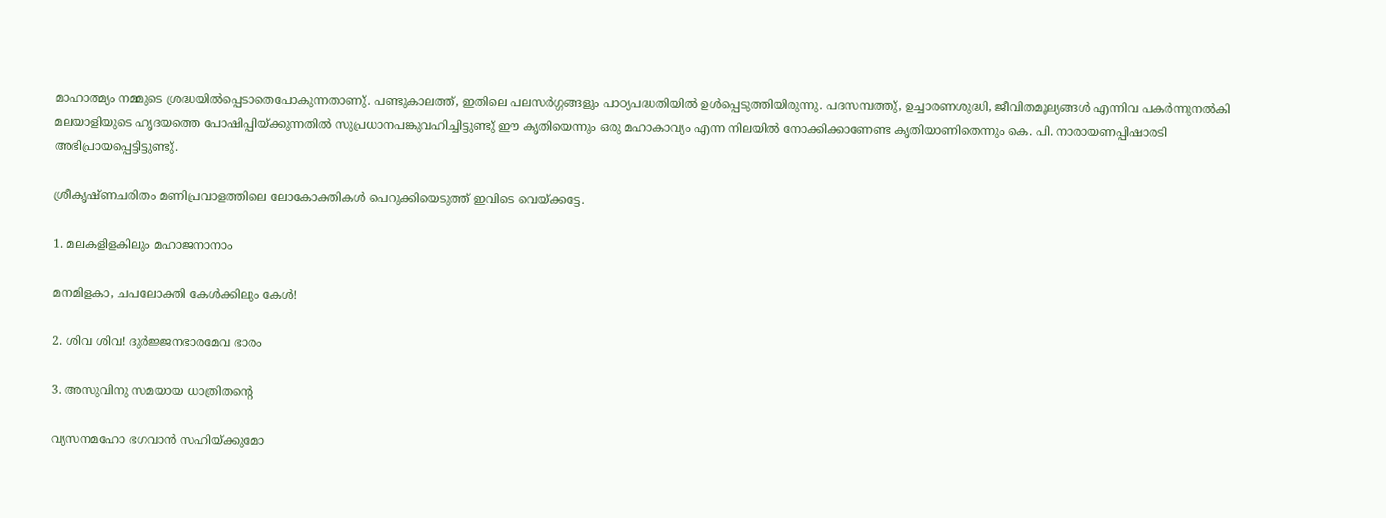മാഹാത്മ്യം നമ്മുടെ ശ്രദ്ധയില്‍പ്പെടാതെപോകുന്നതാണു്. പണ്ടുകാലത്ത്, ഇതിലെ പലസര്‍ഗ്ഗങ്ങളും പാഠ്യപദ്ധതിയില്‍ ഉള്‍പ്പെടുത്തിയിരുന്നു. പദസമ്പത്തു്, ഉച്ചാരണശുദ്ധി, ജീവിതമൂല്യങ്ങള്‍ എന്നിവ പകര്‍ന്നുനല്‍കി മലയാളിയുടെ ഹൃദയത്തെ പോഷിപ്പിയ്ക്കുന്നതില്‍ സുപ്രധാനപങ്കുവഹിച്ചിട്ടുണ്ടു് ഈ കൃതിയെന്നും ഒരു മഹാകാവ്യം എന്ന നിലയില്‍ നോക്കിക്കാണേണ്ട കൃതിയാണിതെന്നും കെ. പി. നാരായണപ്പിഷാരടി അഭിപ്രായപ്പെട്ടിട്ടുണ്ടു്.

ശ്രീകൃഷ്ണചരിതം മണിപ്രവാളത്തിലെ ലോകോക്തികള്‍ പെറുക്കിയെടുത്ത് ഇവിടെ വെയ്ക്കട്ടേ.

1. മലകളിളകിലും മഹാജനാനാം

മനമിളകാ, ചപലോക്തി കേള്‍ക്കിലും കേള്‍!

2. ശിവ ശിവ! ദുര്‍ജ്ജനഭാരമേവ ഭാരം

3. അസുവിനു സമയായ ധാത്രിതന്റെ

വ്യസനമഹോ ഭഗവാന്‍ സഹിയ്ക്കുമോ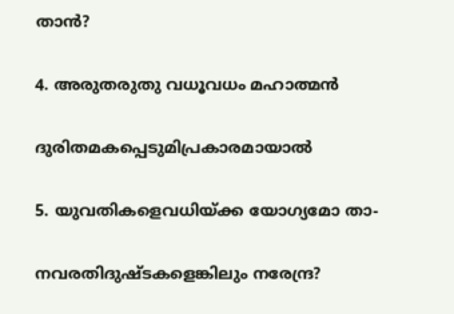താന്‍?

4. അരുതരുതു വധൂവധം മഹാത്മന്‍

ദുരിതമകപ്പെടുമിപ്രകാരമായാല്‍

5. യുവതികളെവധിയ്ക്ക യോഗ്യമോ താ-

നവരതിദുഷ്ടകളെങ്കിലും നരേന്ദ്ര?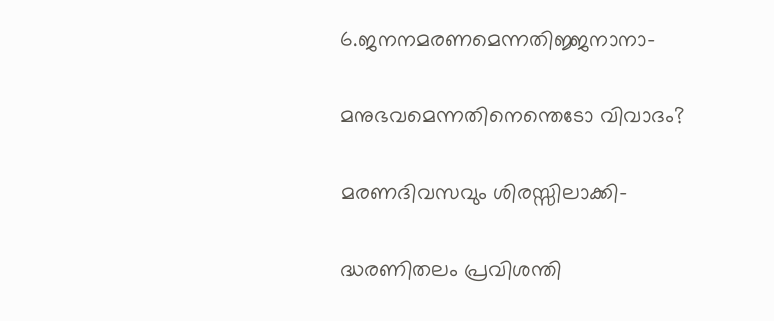6.ജനനമരണമെന്നതിജ്ജനാനാ-

മനുഭവമെന്നതിനെന്തെടോ വിവാദം?

മരണദിവസവും ശിരസ്സിലാക്കി-

ദ്ധരണിതലം പ്രവിശന്തി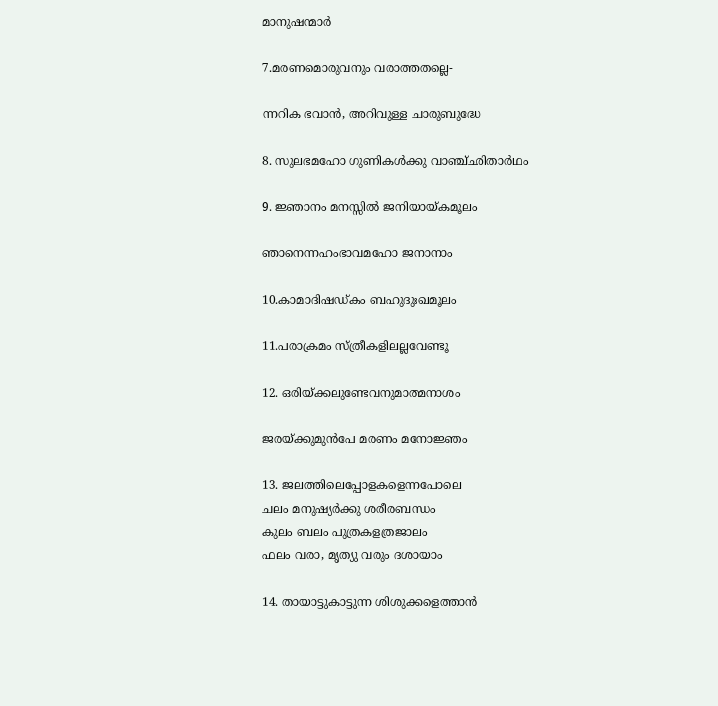മാനുഷന്മാര്‍

7.മരണമൊരുവനും വരാത്തതല്ലെ-

ന്നറിക ഭവാന്‍, അറിവുള്ള ചാരുബുദ്ധേ

8. സുലഭമഹോ ഗുണികള്‍ക്കു വാഞ്ച്ഛിതാര്‍ഥം

9. ജ്ഞാനം മനസ്സില്‍ ജനിയായ്കമൂലം

ഞാനെന്നഹംഭാവമഹോ ജനാനാം

10.കാമാദിഷഡ്കം ബഹുദുഃഖമൂലം

11.പരാക്രമം സ്ത്രീകളിലല്ലവേണ്ടൂ

12. ഒരിയ്ക്കലുണ്ടേവനുമാത്മനാശം

ജരയ്ക്കുമുന്‍പേ മരണം മനോജ്ഞം

13. ജലത്തിലെപ്പോളകളെന്നപോലെ
ചലം മനുഷ്യര്‍ക്കു ശരീരബന്ധം
കുലം ബലം പുത്രകളത്രജാലം
ഫലം വരാ, മൃത്യു വരും ദശായാം

14. തായാട്ടുകാട്ടുന്ന ശിശുക്കളെത്താന്‍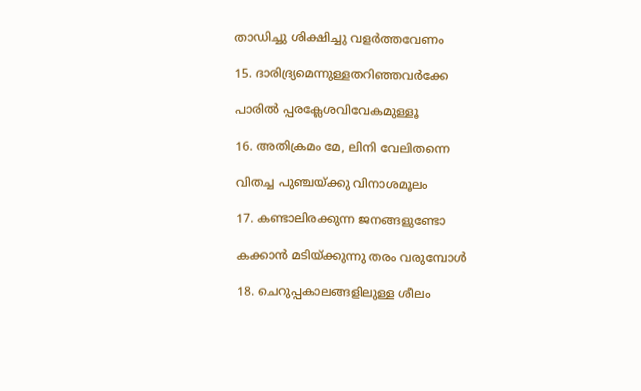താഡിച്ചു ശിക്ഷിച്ചു വളര്‍ത്തവേണം

15. ദാരിദ്ര്യമെന്നുള്ളതറിഞ്ഞവര്‍ക്കേ

പാരില്‍ പ്പരക്ലേശവിവേകമുള്ളൂ

16. അതിക്രമം മേ, ലിനി വേലിതന്നെ

വിതച്ച പുഞ്ചയ്ക്കു വിനാശമൂലം

17. കണ്ടാലിരക്കുന്ന ജനങ്ങളുണ്ടോ

കക്കാന്‍ മടിയ്ക്കുന്നു തരം വരുമ്പോള്‍

18. ചെറുപ്പകാലങ്ങളിലുള്ള ശീലം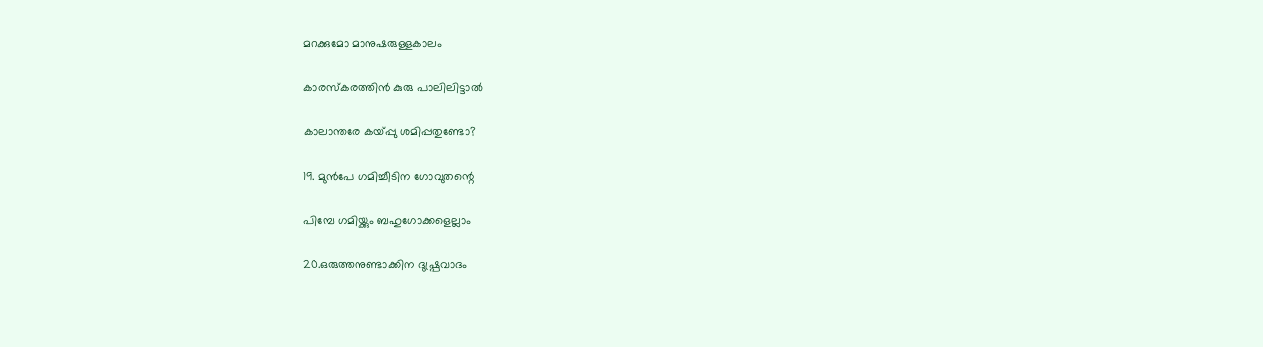മറക്കുമോ മാനുഷരുള്ളകാലം

കാരസ്കരത്തിന്‍ കുരു പാലിലിട്ടാല്‍

കാലാന്തരേ കയ്പ്പു ശമിപ്പതുണ്ടോ?

19. മുന്‍പേ ഗമിച്ചീടിന ഗോവുതന്റെ

പിമ്പേ ഗമിയ്ക്കും ബഹുഗോക്കളെല്ലാം

20.ഒരുത്തനുണ്ടാക്കിന ദുഷ്പ്രവാദം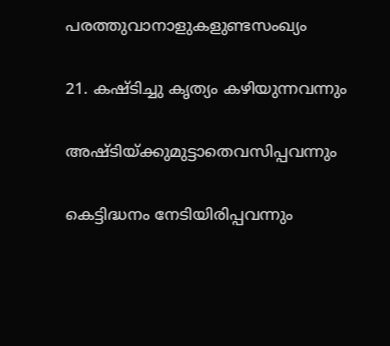പരത്തുവാനാളുകളുണ്ടസംഖ്യം

21. കഷ്ടിച്ചു കൃത്യം കഴിയുന്നവന്നും

അഷ്ടിയ്ക്കുമുട്ടാതെവസിപ്പവന്നും

കെട്ടിദ്ധനം നേടിയിരിപ്പവന്നും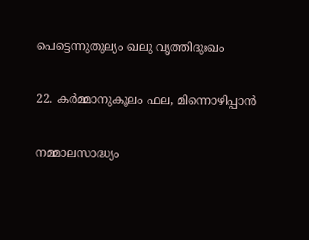പെട്ടെന്നുതുല്യം ഖലു വൃത്തിദുഃഖം

22. കര്‍മ്മാനുകൂലം ഫല, മിന്നൊഴിപ്പാന്‍

നമ്മാലസാദ്ധ്യം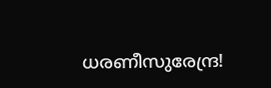ധരണീസുരേന്ദ്ര!